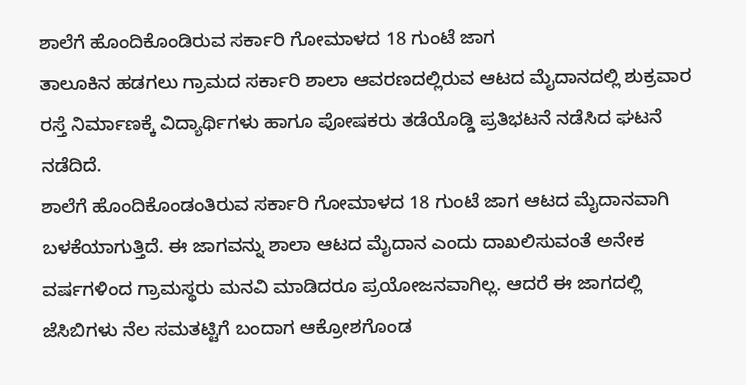ಶಾಲೆಗೆ ಹೊಂದಿಕೊಂಡಿರುವ ಸರ್ಕಾರಿ ಗೋಮಾಳದ 18 ಗುಂಟೆ ಜಾಗ
ತಾಲೂಕಿನ ಹಡಗಲು ಗ್ರಾಮದ ಸರ್ಕಾರಿ ಶಾಲಾ ಆವರಣದಲ್ಲಿರುವ ಆಟದ ಮೈದಾನದಲ್ಲಿ ಶುಕ್ರವಾರ ರಸ್ತೆ ನಿರ್ಮಾಣಕ್ಕೆ ವಿದ್ಯಾರ್ಥಿಗಳು ಹಾಗೂ ಪೋಷಕರು ತಡೆಯೊಡ್ಡಿ ಪ್ರತಿಭಟನೆ ನಡೆಸಿದ ಘಟನೆ ನಡೆದಿದೆ.
ಶಾಲೆಗೆ ಹೊಂದಿಕೊಂಡಂತಿರುವ ಸರ್ಕಾರಿ ಗೋಮಾಳದ 18 ಗುಂಟೆ ಜಾಗ ಆಟದ ಮೈದಾನವಾಗಿ ಬಳಕೆಯಾಗುತ್ತಿದೆ. ಈ ಜಾಗವನ್ನು ಶಾಲಾ ಆಟದ ಮೈದಾನ ಎಂದು ದಾಖಲಿಸುವಂತೆ ಅನೇಕ ವರ್ಷಗಳಿಂದ ಗ್ರಾಮಸ್ಥರು ಮನವಿ ಮಾಡಿದರೂ ಪ್ರಯೋಜನವಾಗಿಲ್ಲ. ಆದರೆ ಈ ಜಾಗದಲ್ಲಿ ಜೆಸಿಬಿಗಳು ನೆಲ ಸಮತಟ್ಟಿಗೆ ಬಂದಾಗ ಆಕ್ರೋಶಗೊಂಡ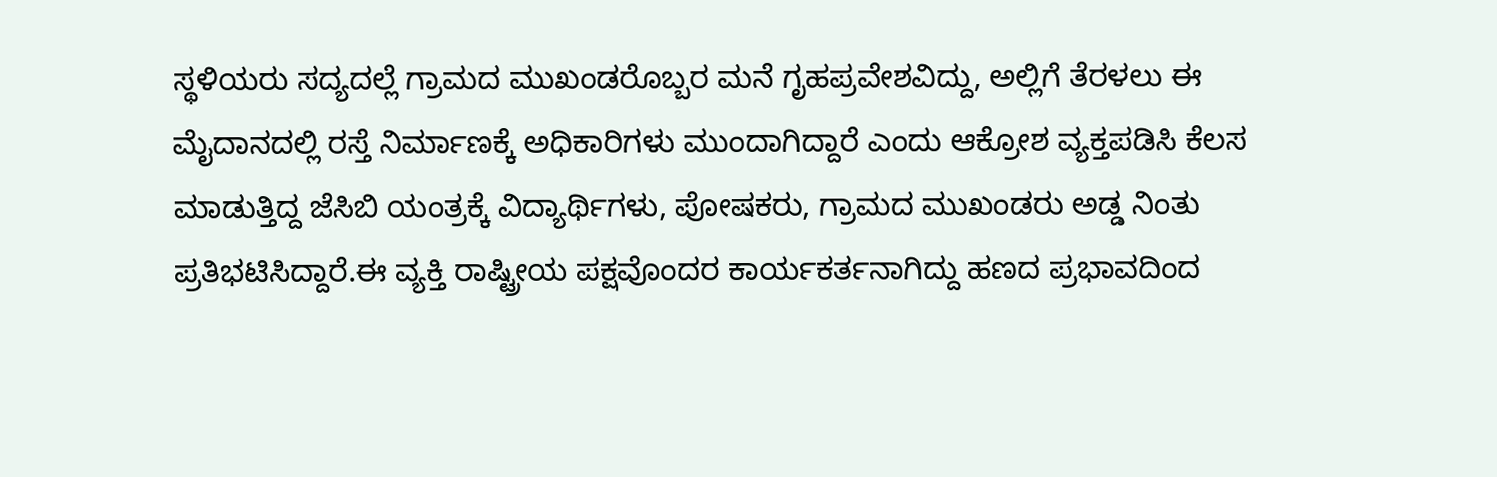ಸ್ಥಳಿಯರು ಸದ್ಯದಲ್ಲೆ ಗ್ರಾಮದ ಮುಖಂಡರೊಬ್ಬರ ಮನೆ ಗೃಹಪ್ರವೇಶವಿದ್ದು, ಅಲ್ಲಿಗೆ ತೆರಳಲು ಈ ಮೈದಾನದಲ್ಲಿ ರಸ್ತೆ ನಿರ್ಮಾಣಕ್ಕೆ ಅಧಿಕಾರಿಗಳು ಮುಂದಾಗಿದ್ದಾರೆ ಎಂದು ಆಕ್ರೋಶ ವ್ಯಕ್ತಪಡಿಸಿ ಕೆಲಸ ಮಾಡುತ್ತಿದ್ದ ಜೆಸಿಬಿ ಯಂತ್ರಕ್ಕೆ ವಿದ್ಯಾರ್ಥಿಗಳು, ಪೋಷಕರು, ಗ್ರಾಮದ ಮುಖಂಡರು ಅಡ್ಡ ನಿಂತು ಪ್ರತಿಭಟಿಸಿದ್ದಾರೆ.ಈ ವ್ಯಕ್ತಿ ರಾಷ್ಟ್ರೀಯ ಪಕ್ಷವೊಂದರ ಕಾರ್ಯಕರ್ತನಾಗಿದ್ದು ಹಣದ ಪ್ರಭಾವದಿಂದ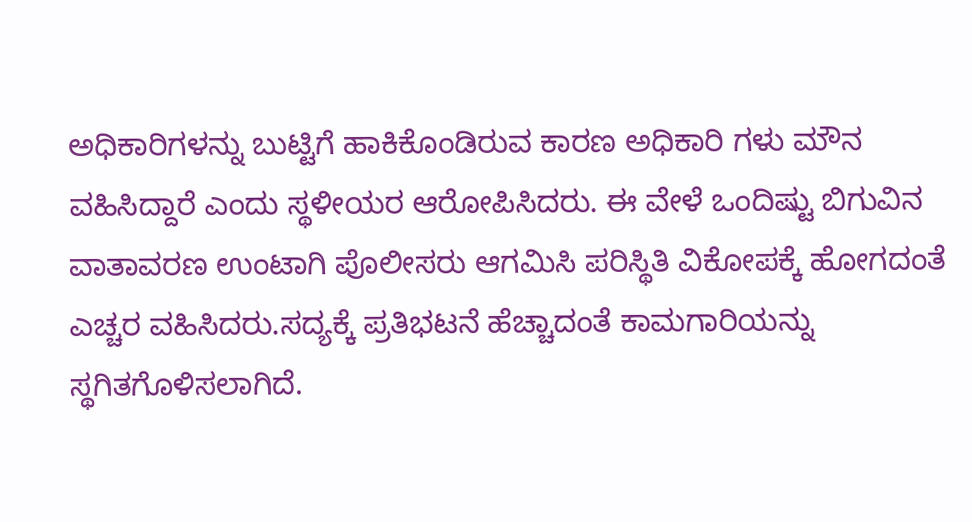ಅಧಿಕಾರಿಗಳನ್ನು ಬುಟ್ಟಿಗೆ ಹಾಕಿಕೊಂಡಿರುವ ಕಾರಣ ಅಧಿಕಾರಿ ಗಳು ಮೌನ ವಹಿಸಿದ್ದಾರೆ ಎಂದು ಸ್ಥಳೀಯರ ಆರೋಪಿಸಿದರು. ಈ ವೇಳೆ ಒಂದಿಷ್ಟು ಬಿಗುವಿನ ವಾತಾವರಣ ಉಂಟಾಗಿ ಪೊಲೀಸರು ಆಗಮಿಸಿ ಪರಿಸ್ಥಿತಿ ವಿಕೋಪಕ್ಕೆ ಹೋಗದಂತೆ ಎಚ್ಚರ ವಹಿಸಿದರು.ಸದ್ಯಕ್ಕೆ ಪ್ರತಿಭಟನೆ ಹೆಚ್ಚಾದಂತೆ ಕಾಮಗಾರಿಯನ್ನು ಸ್ಥಗಿತಗೊಳಿಸಲಾಗಿದೆ.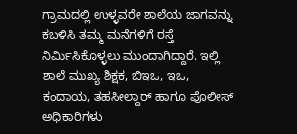ಗ್ರಾಮದಲ್ಲಿ ಉಳ್ಳವರೇ ಶಾಲೆಯ ಜಾಗವನ್ನು ಕಬಳಿಸಿ ತಮ್ಮ ಮನೆಗಳಿಗೆ ರಸ್ತೆ ನಿರ್ಮಿಸಿಕೊಳ್ಳಲು ಮುಂದಾಗಿದ್ದಾರೆ. ಇಲ್ಲಿ ಶಾಲೆ ಮುಖ್ಯ ಶಿಕ್ಷಕ, ಬಿಇಒ, ಇಒ, ಕಂದಾಯ, ತಹಸೀಲ್ದಾರ್ ಹಾಗೂ ಪೊಲೀಸ್ ಅಧಿಕಾರಿಗಳು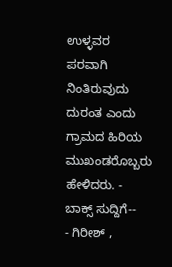ಉಳ್ಳವರ ಪರವಾಗಿ ನಿಂತಿರುವುದು ದುರಂತ ಎಂದು ಗ್ರಾಮದ ಹಿರಿಯ ಮುಖಂಡರೊಬ್ಬರು ಹೇಳಿದರು. - ಬಾಕ್ಸ್ ಸುದ್ದಿಗೆ--
- ಗಿರೀಶ್ ,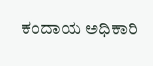ಕಂದಾಯ ಅಧಿಕಾರಿ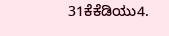31ಕೆಕೆಡಿಯು4.